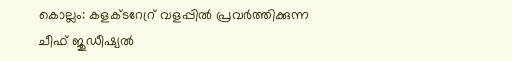കൊല്ലം: കളക്ടറേറ്ര് വളപ്പിൽ പ്രവർത്തിക്കുന്ന ചീഫ് ജുഡീഷ്യൽ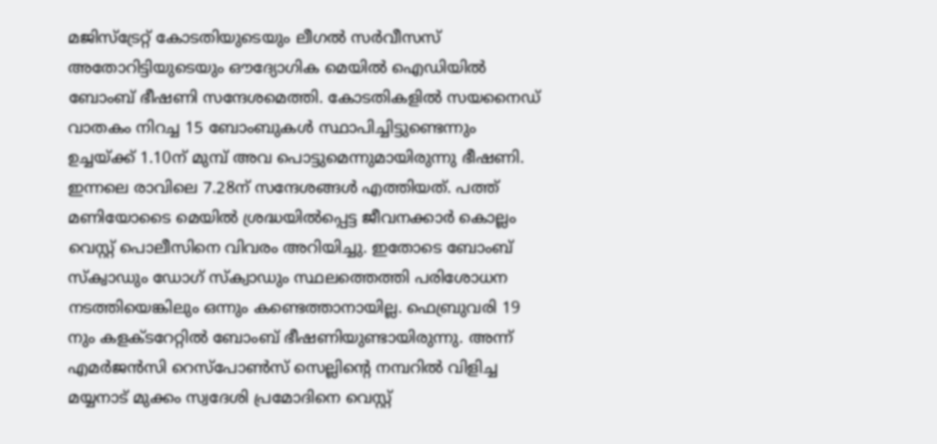മജിസ്ട്രേറ്റ് കോടതിയുടെയും ലീഗൽ സർവീസസ് അതോറിട്ടിയുടെയും ഔദ്യോഗിക മെയിൽ ഐഡിയിൽ ബോംബ് ഭീഷണി സന്ദേശമെത്തി. കോടതികളിൽ സയനൈഡ് വാതകം നിറച്ച 15 ബോംബുകൾ സ്ഥാപിച്ചിട്ടുണ്ടെന്നും ഉച്ചയ്ക്ക് 1.10ന് മുമ്പ് അവ പൊട്ടുമെന്നുമായിരുന്നു ഭീഷണി.
ഇന്നലെ രാവിലെ 7.28ന് സന്ദേശങ്ങൾ എത്തിയത്. പത്ത് മണിയോടൈ മെയിൽ ശ്രദ്ധയിൽപ്പെട്ട ജീവനക്കാർ കൊല്ലം വെസ്റ്റ് പൊലീസിനെ വിവരം അറിയിച്ചു. ഇതോടെ ബോംബ് സ്ക്വാഡും ഡോഗ് സ്ക്വാഡും സ്ഥലത്തെത്തി പരിശോധന നടത്തിയെങ്കിലും ഒന്നും കണ്ടെത്താനായില്ല. ഫെബ്രുവരി 19 നും കളക്ടറേറ്റിൽ ബോംബ് ഭീഷണിയുണ്ടായിരുന്നു. അന്ന് എമർജൻസി റെസ്പോൺസ് സെല്ലിന്റെ നമ്പറിൽ വിളിച്ച മയ്യനാട് മുക്കം സ്വദേശി പ്രമോദിനെ വെസ്റ്റ്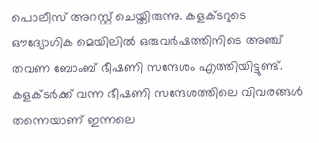പൊലീസ് അറസ്റ്റ് ചെയ്തിരുന്നു. കളക്ടറുടെ ഔദ്യോഗിക മെയിലിൽ ഒരുവർഷത്തിനിടെ അഞ്ച് തവണ ബോംബ് ഭീഷണി സന്ദേശം എത്തിയിട്ടുണ്ട്. കളക്ടർക്ക് വന്ന ഭീഷണി സന്ദേശത്തിലെ വിവരങ്ങൾ തന്നെയാണ് ഇന്നലെ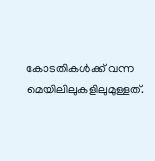കോടതികൾക്ക് വന്ന മെയിലിലുകളിലുമുള്ളത്.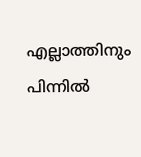എല്ലാത്തിനും പിന്നിൽ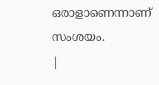ഒരാളാണെന്നാണ് സംശയം.
|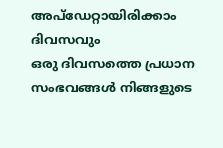അപ്ഡേറ്റായിരിക്കാം ദിവസവും
ഒരു ദിവസത്തെ പ്രധാന സംഭവങ്ങൾ നിങ്ങളുടെ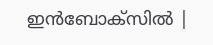ഇൻബോക്സിൽ |